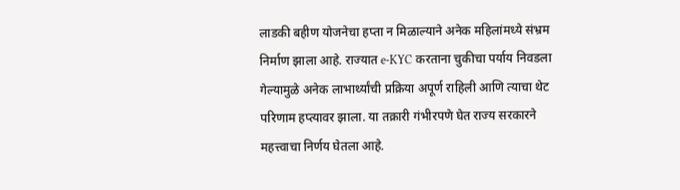लाडकी बहीण योजनेचा हप्ता न मिळाल्याने अनेक महिलांमध्ये संभ्रम निर्माण झाला आहे. राज्यात e-KYC करताना चुकीचा पर्याय निवडला गेल्यामुळे अनेक लाभार्थ्यांची प्रक्रिया अपूर्ण राहिली आणि त्याचा थेट परिणाम हप्त्यावर झाला. या तक्रारी गंभीरपणे घेत राज्य सरकारने महत्त्वाचा निर्णय घेतला आहे.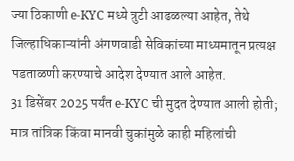ज्या ठिकाणी e-KYC मध्ये त्रुटी आढळल्या आहेत, तेथे जिल्हाधिकाऱ्यांनी अंगणवाडी सेविकांच्या माध्यमातून प्रत्यक्ष पडताळणी करण्याचे आदेश देण्यात आले आहेत.
31 डिसेंबर 2025 पर्यंत e-KYC ची मुदत देण्यात आली होती; मात्र तांत्रिक किंवा मानवी चुकांमुळे काही महिलांची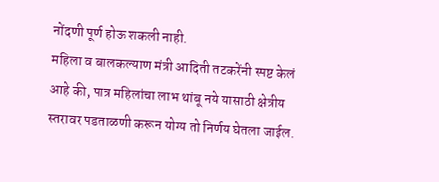नोंदणी पूर्ण होऊ शकली नाही.
महिला व बालकल्याण मंत्री आदिती तटकरेंनी स्पष्ट केलं आहे की, पात्र महिलांचा लाभ थांबू नये यासाठी क्षेत्रीय स्तरावर पडताळणी करून योग्य तो निर्णय घेतला जाईल.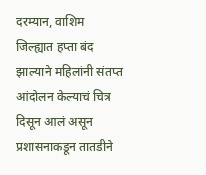दरम्यान, वाशिम जिल्ह्यात हप्ता बंद झाल्याने महिलांनी संतप्त आंदोलन केल्याचं चित्र दिसून आलं असून प्रशासनाकडून तातडीने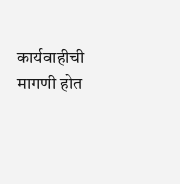कार्यवाहीची मागणी होत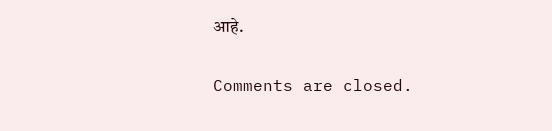आहे.

Comments are closed.